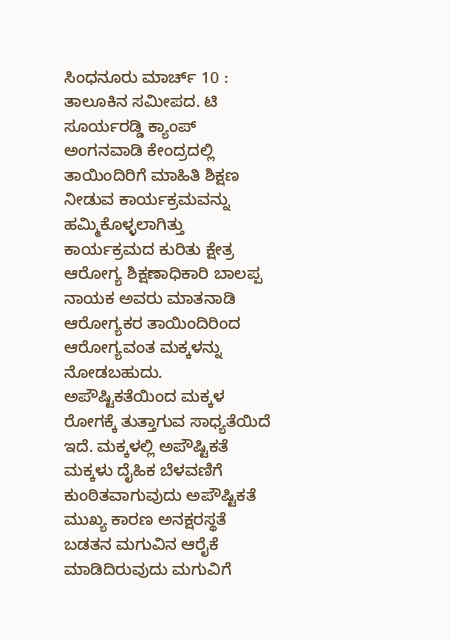ಸಿಂಧನೂರು ಮಾರ್ಚ್ 10 : ತಾಲೂಕಿನ ಸಮೀಪದ. ಟಿ ಸೂರ್ಯರಡ್ಡಿ ಕ್ಯಾಂಪ್ ಅಂಗನವಾಡಿ ಕೇಂದ್ರದಲ್ಲಿ ತಾಯಿಂದಿರಿಗೆ ಮಾಹಿತಿ ಶಿಕ್ಷಣ ನೀಡುವ ಕಾರ್ಯಕ್ರಮವನ್ನು ಹಮ್ಮಿಕೊಳ್ಳಲಾಗಿತ್ತು
ಕಾರ್ಯಕ್ರಮದ ಕುರಿತು ಕ್ಷೇತ್ರ ಆರೋಗ್ಯ ಶಿಕ್ಷಣಾಧಿಕಾರಿ ಬಾಲಪ್ಪ ನಾಯಕ ಅವರು ಮಾತನಾಡಿ ಆರೋಗ್ಯಕರ ತಾಯಿಂದಿರಿಂದ ಆರೋಗ್ಯವಂತ ಮಕ್ಕಳನ್ನು ನೋಡಬಹುದು. ಅಪೌಷ್ಟಿಕತೆಯಿಂದ ಮಕ್ಕಳ ರೋಗಕ್ಕೆ ತುತ್ತಾಗುವ ಸಾಧ್ಯತೆಯಿದೆ ಇದೆ. ಮಕ್ಕಳಲ್ಲಿ ಅಪೌಷ್ಟಿಕತೆ ಮಕ್ಕಳು ದೈಹಿಕ ಬೆಳವಣಿಗೆ ಕುಂಠಿತವಾಗುವುದು ಅಪೌಷ್ಟಿಕತೆ ಮುಖ್ಯ ಕಾರಣ ಅನಕ್ಷರಸ್ಥತೆ ಬಡತನ ಮಗುವಿನ ಆರೈಕೆ ಮಾಡಿದಿರುವುದು ಮಗುವಿಗೆ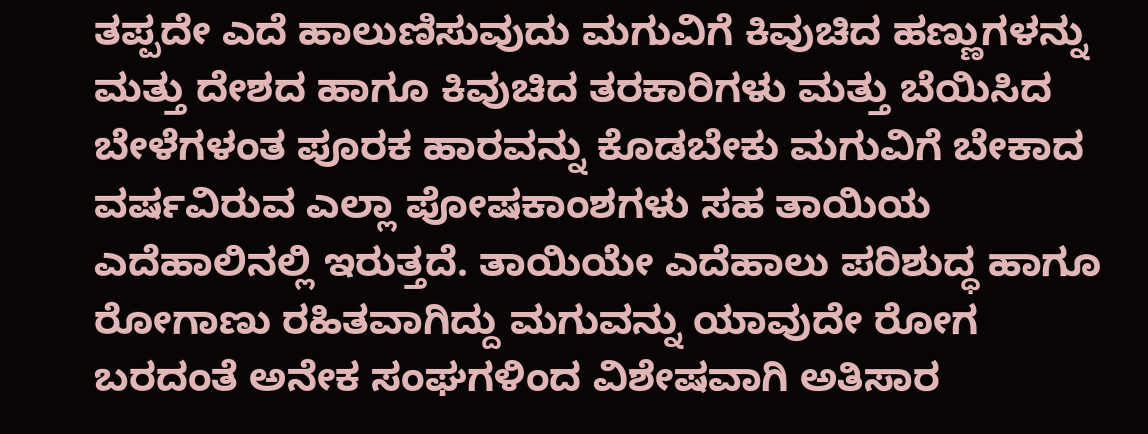ತಪ್ಪದೇ ಎದೆ ಹಾಲುಣಿಸುವುದು ಮಗುವಿಗೆ ಕಿವುಚಿದ ಹಣ್ಣುಗಳನ್ನು ಮತ್ತು ದೇಶದ ಹಾಗೂ ಕಿವುಚಿದ ತರಕಾರಿಗಳು ಮತ್ತು ಬೆಯಿಸಿದ ಬೇಳೆಗಳಂತ ಪೂರಕ ಹಾರವನ್ನು ಕೊಡಬೇಕು ಮಗುವಿಗೆ ಬೇಕಾದ ವರ್ಷವಿರುವ ಎಲ್ಲಾ ಪೋಷಕಾಂಶಗಳು ಸಹ ತಾಯಿಯ ಎದೆಹಾಲಿನಲ್ಲಿ ಇರುತ್ತದೆ. ತಾಯಿಯೇ ಎದೆಹಾಲು ಪರಿಶುದ್ಧ ಹಾಗೂ ರೋಗಾಣು ರಹಿತವಾಗಿದ್ದು ಮಗುವನ್ನು ಯಾವುದೇ ರೋಗ ಬರದಂತೆ ಅನೇಕ ಸಂಘಗಳಿಂದ ವಿಶೇಷವಾಗಿ ಅತಿಸಾರ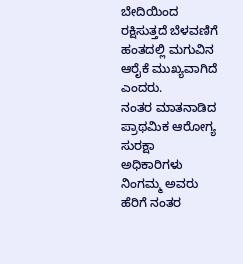ಬೇದಿಯಿಂದ ರಕ್ಷಿಸುತ್ತದೆ ಬೆಳವಣಿಗೆ ಹಂತದಲ್ಲಿ ಮಗುವಿನ ಆರೈಕೆ ಮುಖ್ಯವಾಗಿದೆ ಎಂದರು.
ನಂತರ ಮಾತನಾಡಿದ ಪ್ರಾಥಮಿಕ ಆರೋಗ್ಯ ಸುರಕ್ಷಾ ಅಧಿಕಾರಿಗಳು ನಿಂಗಮ್ಮ ಅವರು ಹೆರಿಗೆ ನಂತರ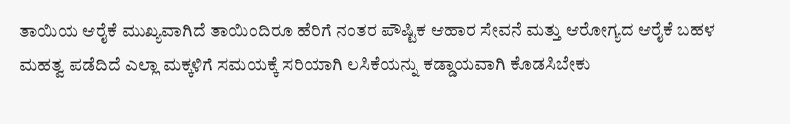ತಾಯಿಯ ಆರೈಕೆ ಮುಖ್ಯವಾಗಿದೆ ತಾಯಿಂದಿರೂ ಹೆರಿಗೆ ನಂತರ ಪೌಷ್ಟಿಕ ಆಹಾರ ಸೇವನೆ ಮತ್ತು ಆರೋಗ್ಯದ ಆರೈಕೆ ಬಹಳ ಮಹತ್ವ ಪಡೆದಿದೆ ಎಲ್ಲಾ ಮಕ್ಕಳಿಗೆ ಸಮಯಕ್ಕೆ ಸರಿಯಾಗಿ ಲಸಿಕೆಯನ್ನು ಕಡ್ಡಾಯವಾಗಿ ಕೊಡಸಿಬೇಕು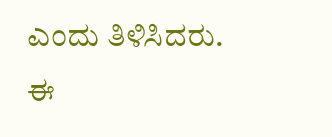ಎಂದು ತಿಳಿಸಿದರು.
ಈ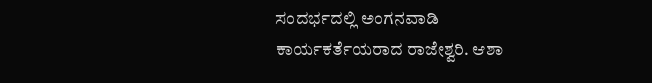ಸಂದರ್ಭದಲ್ಲಿ ಅಂಗನವಾಡಿ ಕಾರ್ಯಕರ್ತೆಯರಾದ ರಾಜೇಶ್ವರಿ. ಆಶಾ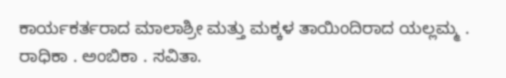ಕಾರ್ಯಕರ್ತರಾದ ಮಾಲಾಶ್ರೀ ಮತ್ತು ಮಕ್ಕಳ ತಾಯಿಂದಿರಾದ ಯಲ್ಲಮ್ಮ . ರಾಧಿಕಾ . ಅಂಬಿಕಾ . ಸವಿತಾ.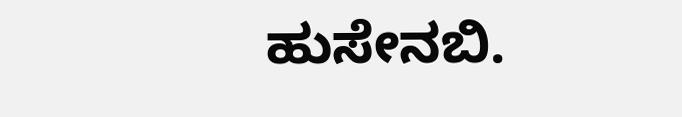ಹುಸೇನಬಿ.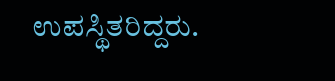ಉಪಸ್ಥಿತರಿದ್ದರು.